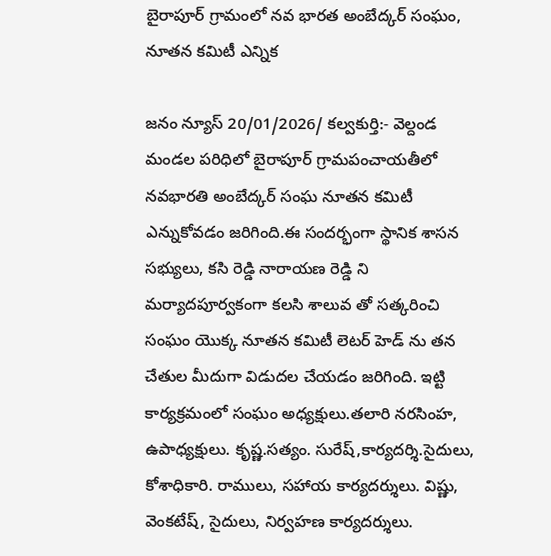బైరాపూర్ గ్రామంలో నవ భారత అంబేద్కర్ సంఘం, నూతన కమిటీ ఎన్నిక

జనం న్యూస్ 20/01/2026/ కల్వకుర్తి:- వెల్దండ మండల పరిధిలో బైరాపూర్ గ్రామపంచాయతీలో నవభారతి అంబేద్కర్ సంఘ నూతన కమిటీ ఎన్నుకోవడం జరిగింది.ఈ సందర్భంగా స్థానిక శాసన సభ్యులు, కసి రెడ్డి నారాయణ రెడ్డి ని మర్యాదపూర్వకంగా కలసి శాలువ తో సత్కరించి సంఘం యొక్క నూతన కమిటీ లెటర్ హెడ్ ను తన చేతుల మీదుగా విడుదల చేయడం జరిగింది. ఇట్టి కార్యక్రమంలో సంఘం అధ్యక్షులు.తలారి నరసింహ, ఉపాధ్యక్షులు. కృష్ణ.సత్యం. సురేష్,కార్యదర్శి.సైదులు, కోశాధికారి. రాములు, సహాయ కార్యదర్శులు. విష్ణు, వెంకటేష్, సైదులు, నిర్వహణ కార్యదర్శులు.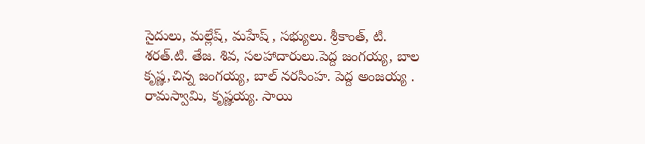సైదులు, మల్లేష్, మహేష్ , సభ్యులు. శ్రీకాంత్, టి. శరత్.టి. తేజ. శివ, సలహాదారులు.పెద్ద జంగయ్య, బాల కృష్ణ,చిన్న జంగయ్య, బాల్ నరసింహ. పెద్ద అంజయ్య . రామస్వామి, కృష్ణయ్య. సాయి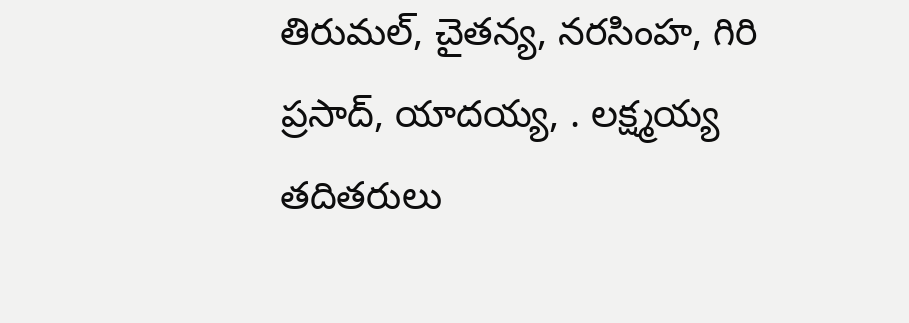తిరుమల్, చైతన్య, నరసింహ, గిరి ప్రసాద్, యాదయ్య, . లక్ష్మయ్య తదితరులు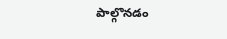పాల్గొనడం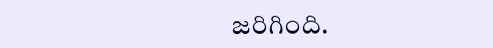జరిగింది.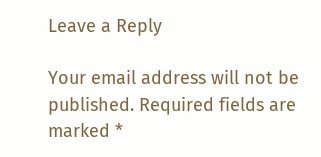Leave a Reply

Your email address will not be published. Required fields are marked *